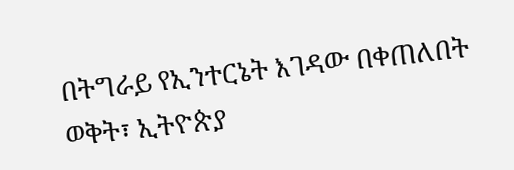በትግራይ የኢንተርኔት እገዳው በቀጠለበት ወቅት፣ ኢትዮጵያ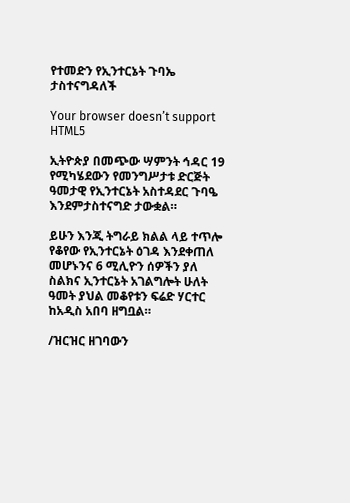የተመድን የኢንተርኔት ጉባኤ ታስተናግዳለች

Your browser doesn’t support HTML5

ኢትዮጵያ በመጭው ሣምንት ኅዳር 19 የሚካሄደውን የመንግሥታቱ ድርጅት ዓመታዊ የኢንተርኔት አስተዳደር ጉባዔ እንደምታስተናግድ ታውቋል።

ይሁን እንጂ ትግራይ ክልል ላይ ተጥሎ የቆየው የኢንተርኔት ዕገዳ እንደቀጠለ መሆኑንና 6 ሚሊዮን ሰዎችን ያለ ስልክና ኢንተርኔት አገልግሎት ሁለት ዓመት ያህል መቆየቱን ፍሬድ ሃርተር ከአዲስ አበባ ዘግቧል።

/ዝርዝር ዘገባውን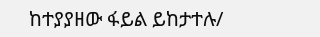ከተያያዘው ፋይል ይከታተሉ/